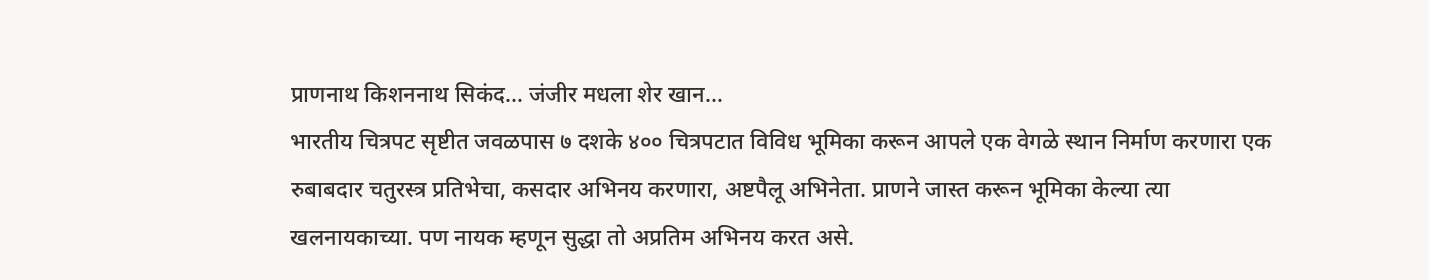प्राणनाथ किशननाथ सिकंद… जंजीर मधला शेर खान…
भारतीय चित्रपट सृष्टीत जवळपास ७ दशके ४०० चित्रपटात विविध भूमिका करून आपले एक वेगळे स्थान निर्माण करणारा एक रुबाबदार चतुरस्त्र प्रतिभेचा, कसदार अभिनय करणारा, अष्टपैलू अभिनेता. प्राणने जास्त करून भूमिका केल्या त्या खलनायकाच्या. पण नायक म्हणून सुद्धा तो अप्रतिम अभिनय करत असे.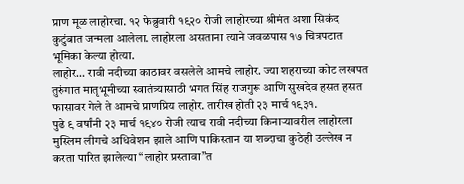प्राण मूळ लाहोरचा. १२ फेब्रुवारी १९२० रोजी लाहोरच्या श्रीमंत अशा सिकंद कुटुंबात जन्मला आलेला. लाहोरला असताना त्याने जवळपास १७ चित्रपटात भूमिका केल्या होत्या.
लाहोर… रावी नदीच्या काठावर वसलेले आमचे लाहोर. ज्या शहराच्या कोट लखपत तुरुंगात मातृभूमीच्या स्वातंत्र्यासाठी भगत सिंह राजगुरू आणि सुखदेव हसत हसत फासावर गेले ते आमचे प्राणप्रिय लाहोर. तारीख होती २३ मार्च १९३१.
पुढे ९ वर्षांनी २३ मार्च १९४० रोजी त्याच रावी नदीच्या किनाऱ्यावरील लाहोरला मुस्लिम लीगचे अधिवेशन झाले आणि पाकिस्तान या शब्दाचा कुठेही उल्लेख न करता पारित झालेल्या “लाहोर प्रस्तावा”त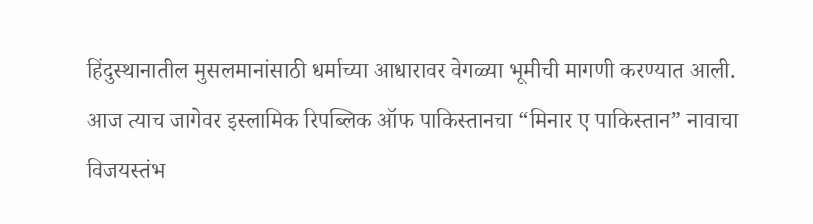हिंदुस्थानातील मुसलमानांसाठी धर्माच्या आधारावर वेगळ्या भूमीची मागणी करण्यात आली.
आज त्याच जागेवर इस्लामिक रिपब्लिक ऑफ पाकिस्तानचा “मिनार ए पाकिस्तान” नावाचा विजयस्तंभ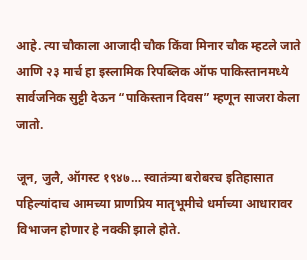आहे. त्या चौकाला आजादी चौक किंवा मिनार चौक म्हटले जाते आणि २३ मार्च हा इस्लामिक रिपब्लिक ऑफ पाकिस्तानमध्ये सार्वजनिक सुट्टी देऊन “पाकिस्तान दिवस” म्हणून साजरा केला जातो.

जून, जुलै, ऑगस्ट १९४७… स्वातंत्र्या बरोबरच इतिहासात पहिल्यांदाच आमच्या प्राणप्रिय मातृभूमीचे धर्माच्या आधारावर विभाजन होणार हे नक्की झाले होते.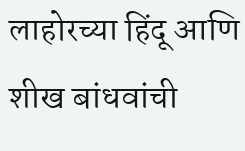लाहोरच्या हिंदू आणि शीख बांधवांची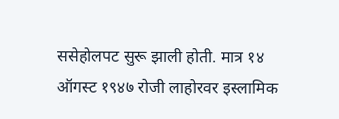ससेहोलपट सुरू झाली होती. मात्र १४ ऑगस्ट १९४७ रोजी लाहोरवर इस्लामिक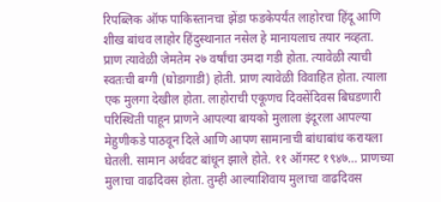रिपब्लिक ऑफ पाकिस्तानचा झेंडा फडकेपर्यंत लाहोरचा हिंदू आणि शीख बांधव लाहोर हिंदुस्थानात नसेल हे मानायलाच तयार नव्हता.
प्राण त्यावेळी जेमतेम २७ वर्षांचा उमदा गडी होता. त्यावेळी त्याची स्वतःची बग्गी (घोडागाडी) होती. प्राण त्यावेळी विवाहित होता. त्याला एक मुलगा देखील होता. लाहोराची एकूणच दिवसेंदिवस बिघडणारी परिस्थिती पाहून प्राणने आपल्या बायको मुलाला इंदूरला आपल्या मेहुणीकडे पाठवून दिले आणि आपण सामानाची बांधाबांध करायला घेतली. सामान अर्धवट बांधून झाले होते. ११ ऑगस्ट १९४७… प्राणच्या मुलाचा वाढदिवस होता. तुम्ही आल्याशिवाय मुलाचा वाढदिवस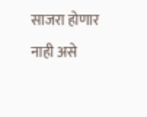साजरा होणार नाही असे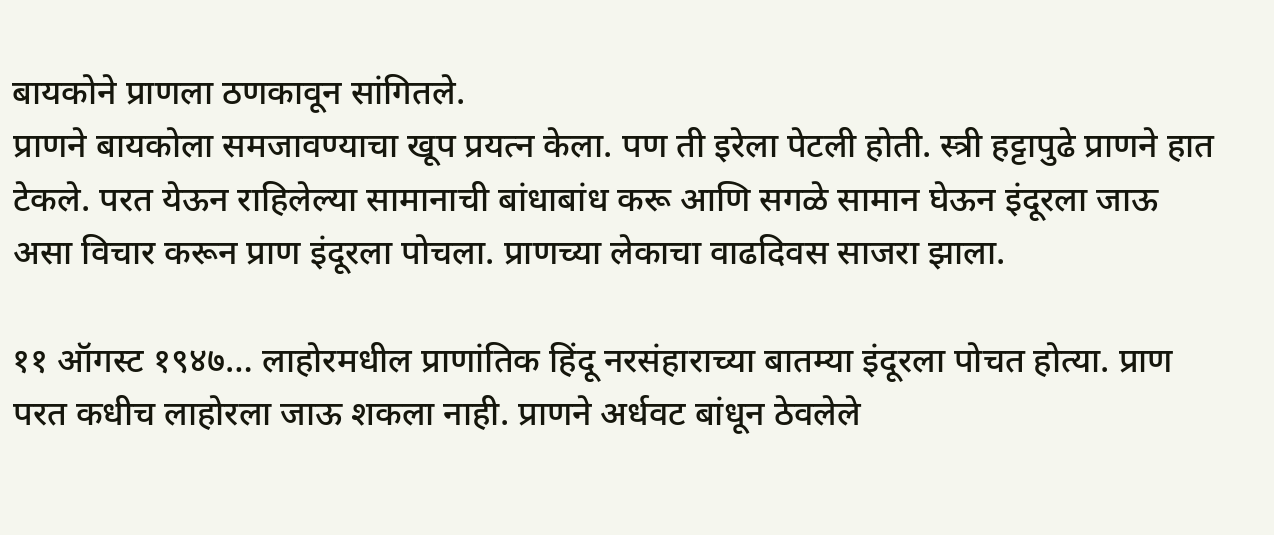बायकोने प्राणला ठणकावून सांगितले.
प्राणने बायकोला समजावण्याचा खूप प्रयत्न केला. पण ती इरेला पेटली होती. स्त्री हट्टापुढे प्राणने हात टेकले. परत येऊन राहिलेल्या सामानाची बांधाबांध करू आणि सगळे सामान घेऊन इंदूरला जाऊ असा विचार करून प्राण इंदूरला पोचला. प्राणच्या लेकाचा वाढदिवस साजरा झाला.

११ ऑगस्ट १९४७… लाहोरमधील प्राणांतिक हिंदू नरसंहाराच्या बातम्या इंदूरला पोचत होत्या. प्राण परत कधीच लाहोरला जाऊ शकला नाही. प्राणने अर्धवट बांधून ठेवलेले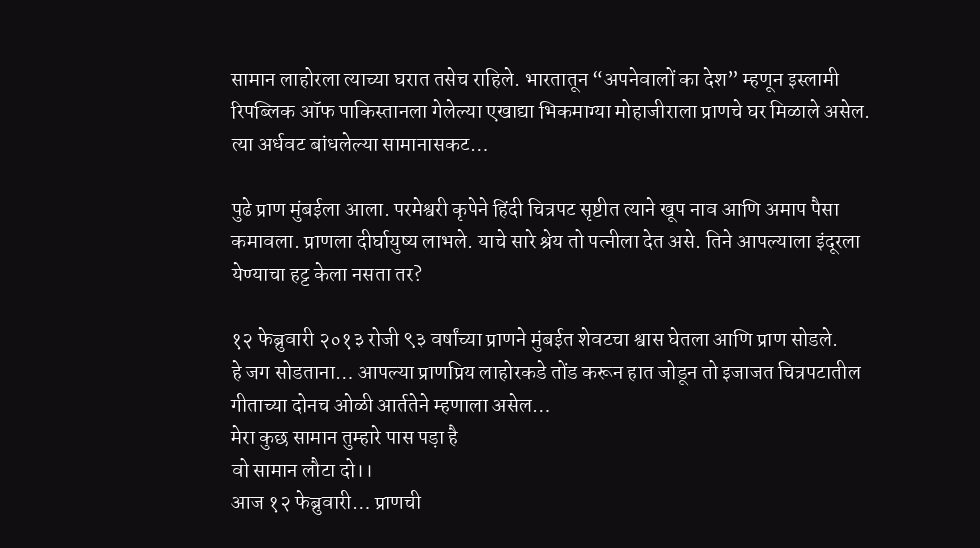सामान लाहोरला त्याच्या घरात तसेच राहिले. भारतातून “अपनेवालों का देश” म्हणून इस्लामी रिपब्लिक ऑफ पाकिस्तानला गेलेल्या एखाद्या भिकमाग्या मोहाजीराला प्राणचे घर मिळाले असेल. त्या अर्धवट बांधलेल्या सामानासकट…

पुढे प्राण मुंबईला आला. परमेश्वरी कृपेने हिंदी चित्रपट सृष्टीत त्याने खूप नाव आणि अमाप पैसा कमावला. प्राणला दीर्घायुष्य लाभले. याचे सारे श्रेय तो पत्नीला देत असे. तिने आपल्याला इंदूरला येण्याचा हट्ट केला नसता तर?

१२ फेब्रुवारी २०१३ रोजी ९३ वर्षांच्या प्राणने मुंबईत शेवटचा श्वास घेतला आणि प्राण सोडले.
हे जग सोडताना… आपल्या प्राणप्रिय लाहोरकडे तोंड करून हात जोडून तो इजाजत चित्रपटातील गीताच्या दोनच ओळी आर्ततेने म्हणाला असेल…
मेरा कुछ सामान तुम्हारे पास पड़ा है
वो सामान लौटा दो।।
आज १२ फेब्रुवारी… प्राणची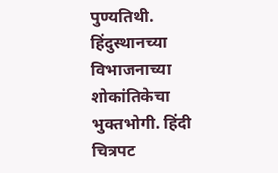पुण्यतिथी. हिंदुस्थानच्या विभाजनाच्या शोकांतिकेचा भुक्तभोगी. हिंदी चित्रपट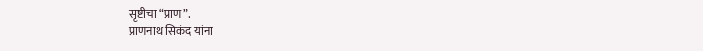सृष्टीचा “प्राण”.
प्राणनाथ सिकंद यांना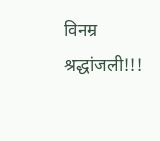विनम्र श्रद्धांजली!!!